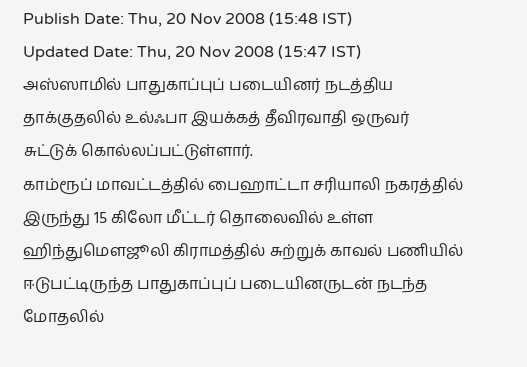Publish Date: Thu, 20 Nov 2008 (15:48 IST)
Updated Date: Thu, 20 Nov 2008 (15:47 IST)
அஸ்ஸாமில் பாதுகாப்புப் படையினர் நடத்திய தாக்குதலில் உல்ஃபா இயக்கத் தீவிரவாதி ஒருவர் சுட்டுக் கொல்லப்பட்டுள்ளார்.
காம்ரூப் மாவட்டத்தில் பைஹாட்டா சரியாலி நகரத்தில் இருந்து 15 கிலோ மீட்டர் தொலைவில் உள்ள ஹிந்துமெளஜூலி கிராமத்தில் சுற்றுக் காவல் பணியில் ஈடுபட்டிருந்த பாதுகாப்புப் படையினருடன் நடந்த மோதலில்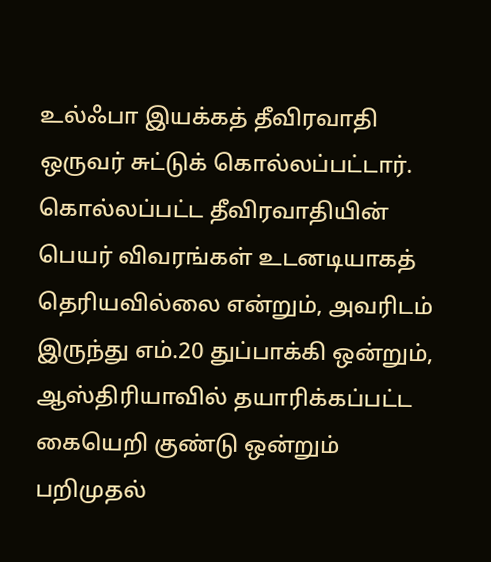உல்ஃபா இயக்கத் தீவிரவாதி ஒருவர் சுட்டுக் கொல்லப்பட்டார்.
கொல்லப்பட்ட தீவிரவாதியின் பெயர் விவரங்கள் உடனடியாகத் தெரியவில்லை என்றும், அவரிடம் இருந்து எம்.20 துப்பாக்கி ஒன்றும், ஆஸ்திரியாவில் தயாரிக்கப்பட்ட கையெறி குண்டு ஒன்றும் பறிமுதல்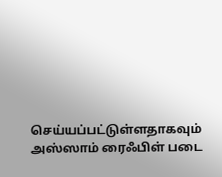செய்யப்பட்டுள்ளதாகவும் அஸ்ஸாம் ரைஃபிள் படை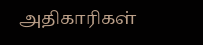அதிகாரிகள்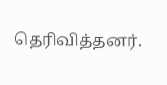தெரிவித்தனர்.